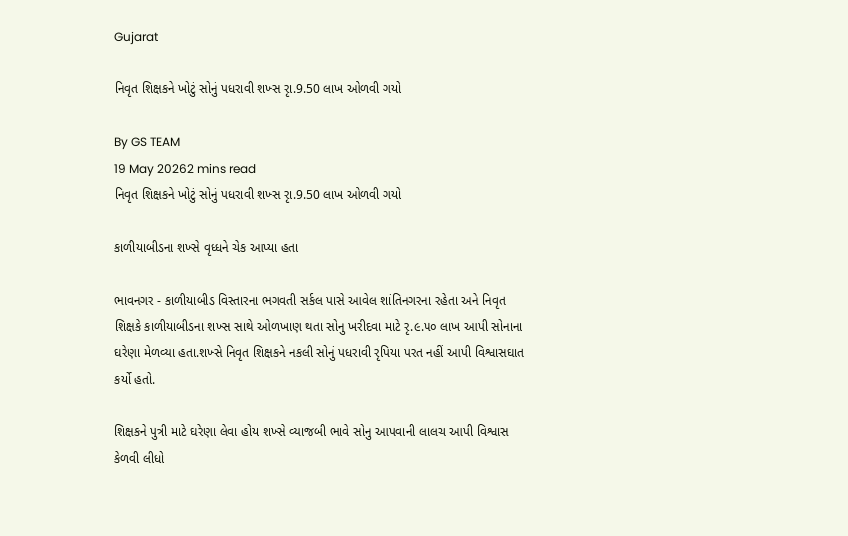Gujarat

નિવૃત શિક્ષકને ખોટું સોનું પધરાવી શખ્સ રૃા.9.50 લાખ ઓળવી ગયો

By GS TEAM
19 May 20262 mins read
નિવૃત શિક્ષકને ખોટું સોનું પધરાવી શખ્સ રૃા.9.50 લાખ ઓળવી ગયો

કાળીયાબીડના શખ્સે વૃધ્ધને ચેક આપ્યા હતા

ભાવનગર - કાળીયાબીડ વિસ્તારના ભગવતી સર્કલ પાસે આવેલ શાંતિનગરના રહેતા અને નિવૃત શિક્ષકે કાળીયાબીડના શખ્સ સાથે ઓળખાણ થતા સોનુ ખરીદવા માટે રૃ.૯.૫૦ લાખ આપી સોનાના ઘરેણા મેળવ્યા હતા.શખ્સે નિવૃત શિક્ષકને નકલી સોનું પધરાવી રૃપિયા પરત નહીં આપી વિશ્વાસઘાત કર્યો હતો.

શિક્ષકને પુત્રી માટે ઘરેણા લેવા હોય શખ્સે વ્યાજબી ભાવે સોનુ આપવાની લાલચ આપી વિશ્વાસ કેળવી લીધો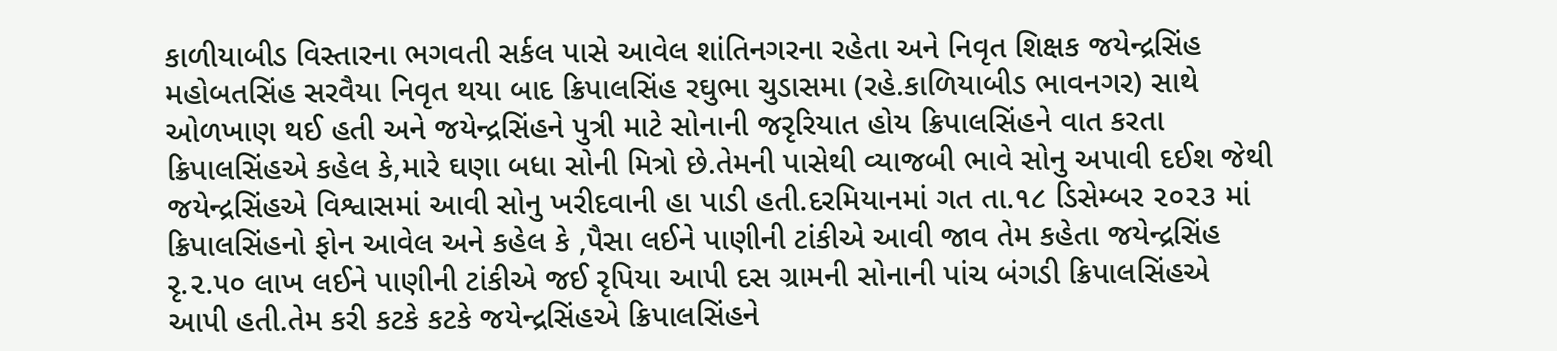કાળીયાબીડ વિસ્તારના ભગવતી સર્કલ પાસે આવેલ શાંતિનગરના રહેતા અને નિવૃત શિક્ષક જયેન્દ્રસિંહ મહોબતસિંહ સરવૈયા નિવૃત થયા બાદ ક્રિપાલસિંહ રઘુભા ચુડાસમા (રહે.કાળિયાબીડ ભાવનગર) સાથે ઓળખાણ થઈ હતી અને જયેન્દ્રસિંહને પુત્રી માટે સોનાની જરૃરિયાત હોય ક્રિપાલસિંહને વાત કરતા ક્રિપાલસિંહએ કહેલ કે,મારે ઘણા બધા સોની મિત્રો છે.તેમની પાસેથી વ્યાજબી ભાવે સોનુ અપાવી દઈશ જેથી જયેન્દ્રસિંહએ વિશ્વાસમાં આવી સોનુ ખરીદવાની હા પાડી હતી.દરમિયાનમાં ગત તા.૧૮ ડિસેમ્બર ૨૦૨૩ માં ક્રિપાલસિંહનો ફોન આવેલ અને કહેલ કે ,પૈસા લઈને પાણીની ટાંકીએ આવી જાવ તેમ કહેતા જયેન્દ્રસિંહ રૃ.૨.૫૦ લાખ લઈને પાણીની ટાંકીએ જઈ રૃપિયા આપી દસ ગ્રામની સોનાની પાંચ બંગડી ક્રિપાલસિંહએ આપી હતી.તેમ કરી કટકે કટકે જયેન્દ્રસિંહએ ક્રિપાલસિંહને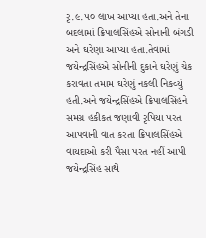રૃ.૯.૫૦ લાખ આપ્યા હતા.અને તેના બદલામાં ક્રિપાલસિંહએ સોનાની બંગડી અને ઘરેણા આપ્યા હતા.તેવામાં જયેન્દ્રસિંહએ સોનીની દુકાને ઘરેણું ચેક કરાવતા તમામ ઘરેણું નકલી નિકવ્યું હતી.અને જયેન્દ્રસિંહએ ક્રિપાલસિંહને સમગ્ર હકીકત જણાવી રૃપિયા પરત આપવાની વાત કરતા ક્રિપાલસિંહએ વાયદાઓ કરી પૈસા પરત નહીં આપી જયેન્દ્રસિંહ સાથે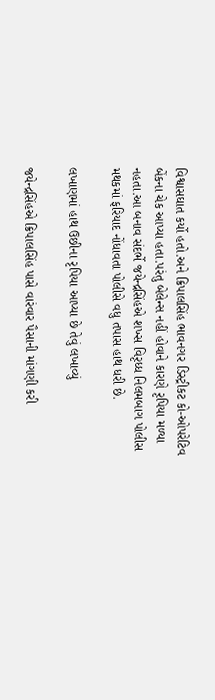વિશ્વાસઘાત કર્યો હતો.અને ક્રિપાલસિંહ ભાવનગર ડિસ્ટ્રીકટ કો-ઓપરેટિવ બેંકના ચેક આપ્યા હતા.પરંતુ બેલેન્સ નહીં હોવાને કારણે રૃપિયા મળ્યા નહતા.આ બનાવ સંદર્ભે જયેન્દ્રસિંહએ શખ્સ વિરૃધ્ધ નિલમબાગ પોલીસ મથકમાં ફરિયાદ નોંધાવતા પોલીસે વધુ તપાસ હાથ ધરી છે.

લખાણમાં હાથ ઉછીના રૃપિયા આપ્યા છે તેવું લખાવ્યું

જયેન્દ્રસિંહએ ક્રિપાલસિંહ પાસે વારંવાર પૈસાની માંગણી કરી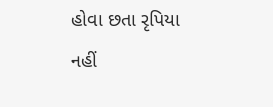હોવા છતા રૃપિયા નહીં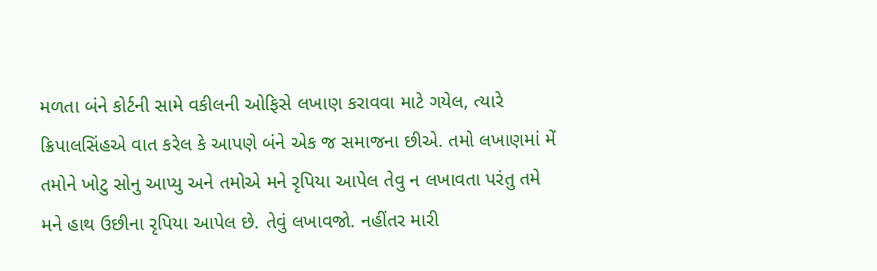મળતા બંને કોર્ટની સામે વકીલની ઓફિસે લખાણ કરાવવા માટે ગયેલ, ત્યારે ક્રિપાલસિંહએ વાત કરેલ કે આપણે બંને એક જ સમાજના છીએ. તમો લખાણમાં મેં તમોને ખોટુ સોનુ આપ્યુ અને તમોએ મને રૃપિયા આપેલ તેવુ ન લખાવતા પરંતુ તમે મને હાથ ઉછીના રૃપિયા આપેલ છે. તેવું લખાવજો. નહીંતર મારી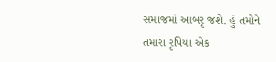સમાજમાં આબરૃ જશે. હું તમોને તમારા રૃપિયા એક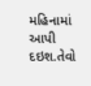મહિનામાં આપી દઇશ.તેવો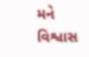મને વિશ્વાસ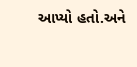આપ્યો હતો.અને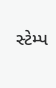સ્ટેમ્પ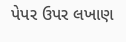પેપર ઉપર લખાણ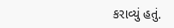કરાવ્યું હતું.